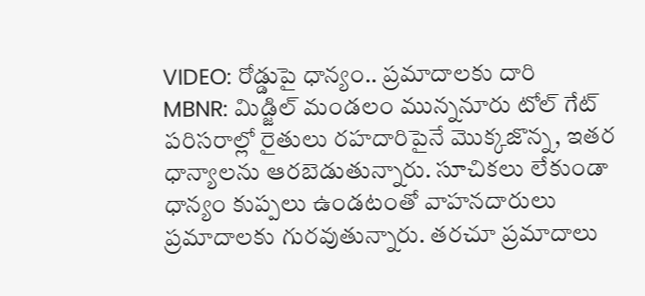VIDEO: రోడ్డుపై ధాన్యం.. ప్రమాదాలకు దారి
MBNR: మిడ్జిల్ మండలం మున్ననూరు టోల్ గేట్ పరిసరాల్లో రైతులు రహదారిపైనే మొక్కజొన్న, ఇతర ధాన్యాలను ఆరబెడుతున్నారు. సూచికలు లేకుండా ధాన్యం కుప్పలు ఉండటంతో వాహనదారులు ప్రమాదాలకు గురవుతున్నారు. తరచూ ప్రమాదాలు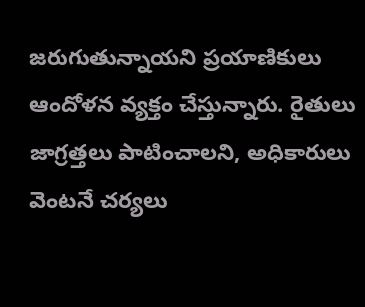జరుగుతున్నాయని ప్రయాణికులు ఆందోళన వ్యక్తం చేస్తున్నారు. రైతులు జాగ్రత్తలు పాటించాలని, అధికారులు వెంటనే చర్యలు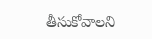తీసుకోవాలని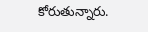కోరుతున్నారు.